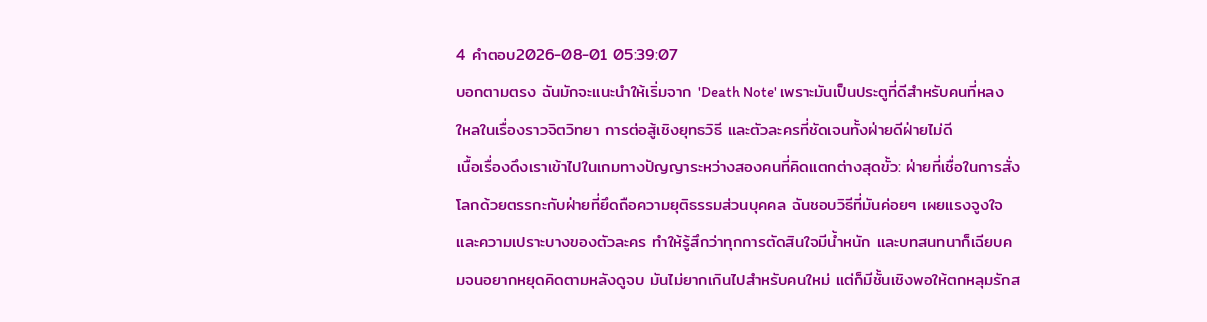4 คำตอบ2026-08-01 05:39:07
บอกตามตรง ฉันมักจะแนะนำให้เริ่มจาก 'Death Note' เพราะมันเป็นประตูที่ดีสำหรับคนที่หลงใหลในเรื่องราวจิตวิทยา การต่อสู้เชิงยุทธวิธี และตัวละครที่ชัดเจนทั้งฝ่ายดีฝ่ายไม่ดี
เนื้อเรื่องดึงเราเข้าไปในเกมทางปัญญาระหว่างสองคนที่คิดแตกต่างสุดขั้ว: ฝ่ายที่เชื่อในการสั่งโลกด้วยตรรกะกับฝ่ายที่ยึดถือความยุติธรรมส่วนบุคคล ฉันชอบวิธีที่มันค่อยๆ เผยแรงจูงใจและความเปราะบางของตัวละคร ทำให้รู้สึกว่าทุกการตัดสินใจมีน้ำหนัก และบทสนทนาก็เฉียบคมจนอยากหยุดคิดตามหลังดูจบ มันไม่ยากเกินไปสำหรับคนใหม่ แต่ก็มีชั้นเชิงพอให้ตกหลุมรักส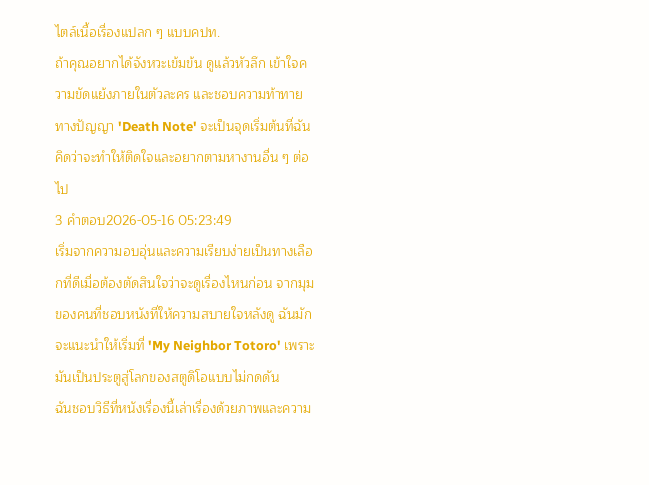ไตล์เนื้อเรื่องแปลก ๆ แบบคปท.
ถ้าคุณอยากได้จังหวะเข้มข้น ดูแล้วหัวลึก เข้าใจความขัดแย้งภายในตัวละคร และชอบความท้าทายทางปัญญา 'Death Note' จะเป็นจุดเริ่มต้นที่ฉันคิดว่าจะทำให้ติดใจและอยากตามหางานอื่น ๆ ต่อไป
3 คำตอบ2026-05-16 05:23:49
เริ่มจากความอบอุ่นและความเรียบง่ายเป็นทางเลือกที่ดีเมื่อต้องตัดสินใจว่าจะดูเรื่องไหนก่อน จากมุมของคนที่ชอบหนังที่ให้ความสบายใจหลังดู ฉันมักจะแนะนำให้เริ่มที่ 'My Neighbor Totoro' เพราะมันเป็นประตูสู่โลกของสตูดิโอแบบไม่กดดัน
ฉันชอบวิธีที่หนังเรื่องนี้เล่าเรื่องด้วยภาพและความ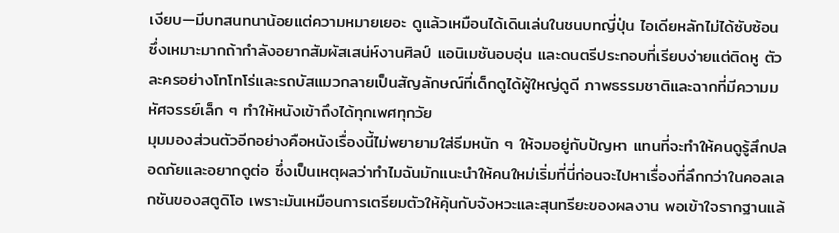เงียบ—มีบทสนทนาน้อยแต่ความหมายเยอะ ดูแล้วเหมือนได้เดินเล่นในชนบทญี่ปุ่น ไอเดียหลักไม่ได้ซับซ้อน ซึ่งเหมาะมากถ้ากำลังอยากสัมผัสเสน่ห์งานศิลป์ แอนิเมชันอบอุ่น และดนตรีประกอบที่เรียบง่ายแต่ติดหู ตัวละครอย่างโทโทโร่และรถบัสแมวกลายเป็นสัญลักษณ์ที่เด็กดูได้ผู้ใหญ่ดูดี ภาพธรรมชาติและฉากที่มีความมหัศจรรย์เล็ก ๆ ทำให้หนังเข้าถึงได้ทุกเพศทุกวัย
มุมมองส่วนตัวอีกอย่างคือหนังเรื่องนี้ไม่พยายามใส่ธีมหนัก ๆ ให้จมอยู่กับปัญหา แทนที่จะทำให้คนดูรู้สึกปลอดภัยและอยากดูต่อ ซึ่งเป็นเหตุผลว่าทำไมฉันมักแนะนำให้คนใหม่เริ่มที่นี่ก่อนจะไปหาเรื่องที่ลึกกว่าในคอลเลกชันของสตูดิโอ เพราะมันเหมือนการเตรียมตัวให้คุ้นกับจังหวะและสุนทรียะของผลงาน พอเข้าใจรากฐานแล้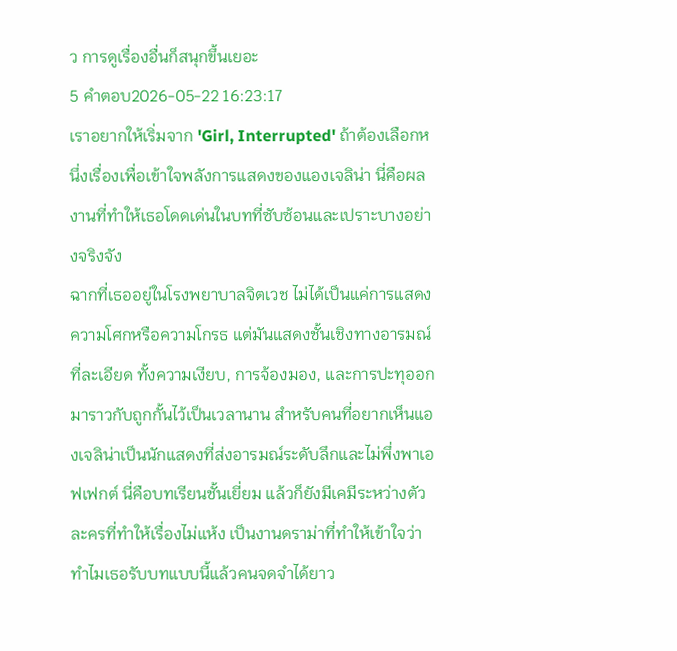ว การดูเรื่องอื่นก็สนุกขึ้นเยอะ
5 คำตอบ2026-05-22 16:23:17
เราอยากให้เริ่มจาก 'Girl, Interrupted' ถ้าต้องเลือกหนึ่งเรื่องเพื่อเข้าใจพลังการแสดงของแองเจลิน่า นี่คือผลงานที่ทำให้เธอโดดเด่นในบทที่ซับซ้อนและเปราะบางอย่างจริงจัง
ฉากที่เธออยู่ในโรงพยาบาลจิตเวช ไม่ได้เป็นแค่การแสดงความโศกหรือความโกรธ แต่มันแสดงชั้นเชิงทางอารมณ์ที่ละเอียด ทั้งความเงียบ, การจ้องมอง, และการปะทุออกมาราวกับถูกกั้นไว้เป็นเวลานาน สำหรับคนที่อยากเห็นแองเจลิน่าเป็นนักแสดงที่ส่งอารมณ์ระดับลึกและไม่พึ่งพาเอฟเฟกต์ นี่คือบทเรียนชั้นเยี่ยม แล้วก็ยังมีเคมีระหว่างตัวละครที่ทำให้เรื่องไม่แห้ง เป็นงานดราม่าที่ทำให้เข้าใจว่าทำไมเธอรับบทแบบนี้แล้วคนจดจำได้ยาว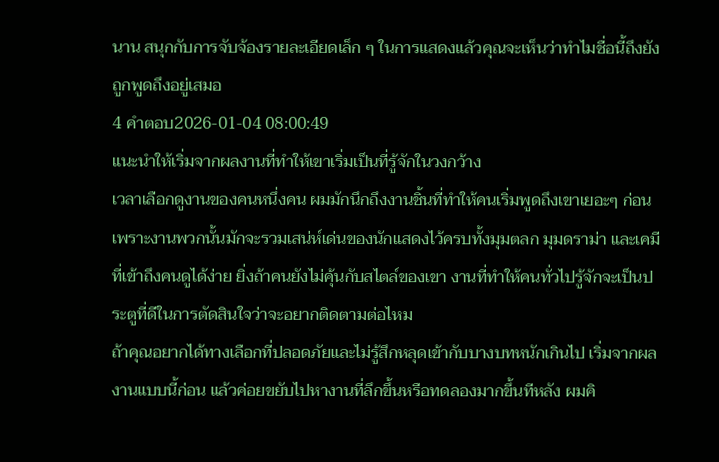นาน สนุกกับการจับจ้องรายละเอียดเล็ก ๆ ในการแสดงแล้วคุณจะเห็นว่าทำไมชื่อนี้ถึงยังถูกพูดถึงอยู่เสมอ
4 คำตอบ2026-01-04 08:00:49
แนะนำให้เริ่มจากผลงานที่ทำให้เขาเริ่มเป็นที่รู้จักในวงกว้าง
เวลาเลือกดูงานของคนหนึ่งคน ผมมักนึกถึงงานชิ้นที่ทำให้คนเริ่มพูดถึงเขาเยอะๆ ก่อน เพราะงานพวกนั้นมักจะรวมเสน่ห์เด่นของนักแสดงไว้ครบทั้งมุมตลก มุมดราม่า และเคมีที่เข้าถึงคนดูได้ง่าย ยิ่งถ้าคนยังไม่คุ้นกับสไตล์ของเขา งานที่ทำให้คนทั่วไปรู้จักจะเป็นประตูที่ดีในการตัดสินใจว่าจะอยากติดตามต่อไหม
ถ้าคุณอยากได้ทางเลือกที่ปลอดภัยและไม่รู้สึกหลุดเข้ากับบางบทหนักเกินไป เริ่มจากผลงานแบบนี้ก่อน แล้วค่อยขยับไปหางานที่ลึกขึ้นหรือทดลองมากขึ้นทีหลัง ผมคิ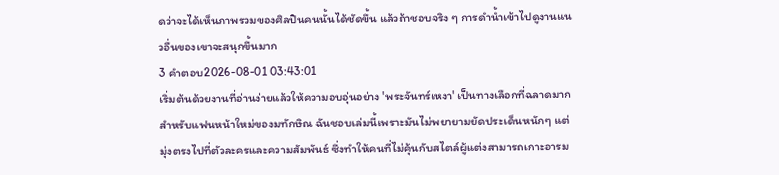ดว่าจะได้เห็นภาพรวมของศิลปินคนนั้นได้ชัดขึ้น แล้วถ้าชอบจริง ๆ การดำน้ำเข้าไปดูงานแนวอื่นของเขาจะสนุกขึ้นมาก
3 คำตอบ2026-08-01 03:43:01
เริ่มต้นด้วยงานที่อ่านง่ายแล้วให้ความอบอุ่นอย่าง 'พระจันทร์เหงา' เป็นทางเลือกที่ฉลาดมากสำหรับแฟนหน้าใหม่ของมทักษิณ ฉันชอบเล่มนี้เพราะมันไม่พยายามยัดประเด็นหนักๆ แต่มุ่งตรงไปที่ตัวละครและความสัมพันธ์ ซึ่งทำให้คนที่ไม่คุ้นกับสไตล์ผู้แต่งสามารถเกาะอารม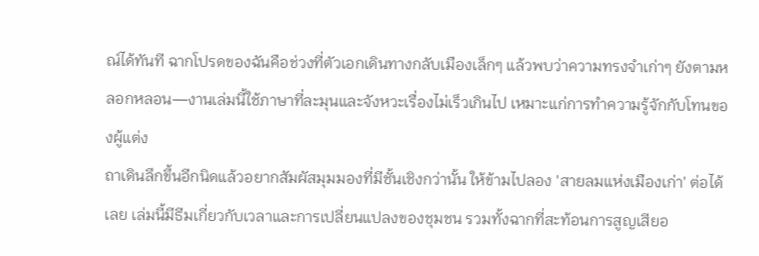ณ์ได้ทันที ฉากโปรดของฉันคือช่วงที่ตัวเอกเดินทางกลับเมืองเล็กๆ แล้วพบว่าความทรงจำเก่าๆ ยังตามหลอกหลอน—งานเล่มนี้ใช้ภาษาที่ละมุนและจังหวะเรื่องไม่เร็วเกินไป เหมาะแก่การทำความรู้จักกับโทนของผู้แต่ง
ถาเดินลึกขึ้นอีกนิดแล้วอยากสัมผัสมุมมองที่มีชั้นเชิงกว่านั้น ให้ข้ามไปลอง 'สายลมแห่งเมืองเก่า' ต่อได้เลย เล่มนี้มีธีมเกี่ยวกับเวลาและการเปลี่ยนแปลงของชุมชน รวมทั้งฉากที่สะท้อนการสูญเสียอ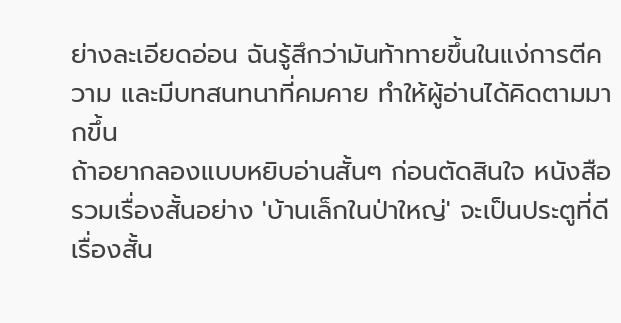ย่างละเอียดอ่อน ฉันรู้สึกว่ามันท้าทายขึ้นในแง่การตีความ และมีบทสนทนาที่คมคาย ทำให้ผู้อ่านได้คิดตามมากขึ้น
ถ้าอยากลองแบบหยิบอ่านสั้นๆ ก่อนตัดสินใจ หนังสือรวมเรื่องสั้นอย่าง 'บ้านเล็กในป่าใหญ่' จะเป็นประตูที่ดี เรื่องสั้น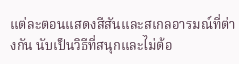แต่ละตอนแสดงสีสันและสเกลอารมณ์ที่ต่างกัน นับเป็นวิธีที่สนุกและไม่ต้อ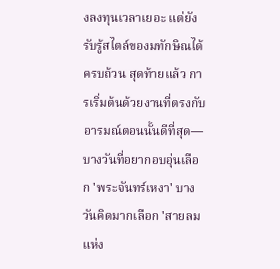งลงทุนเวลาเยอะ แต่ยังรับรู้สไตล์ของมทักษิณได้ครบถ้วน สุดท้ายแล้ว การเริ่มต้นด้วยงานที่ตรงกับอารมณ์ตอนนั้นดีที่สุด—บางวันที่อยากอบอุ่นเลือก 'พระจันทร์เหงา' บางวันคิดมากเลือก 'สายลมแห่ง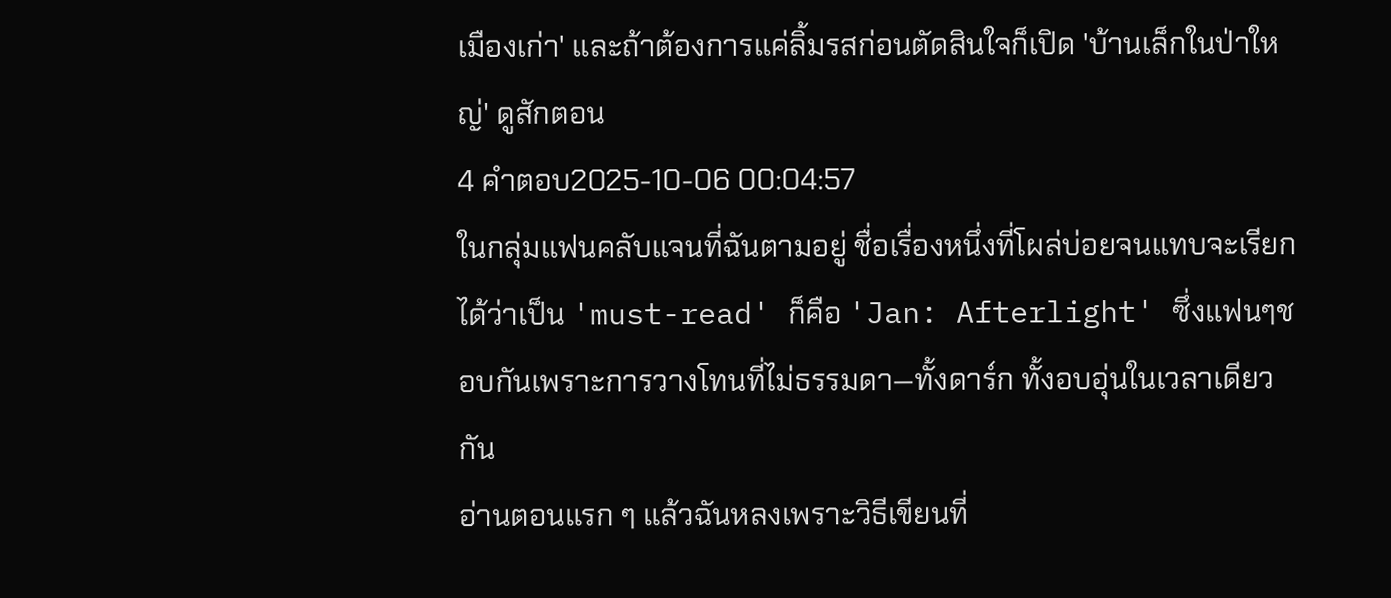เมืองเก่า' และถ้าต้องการแค่ลิ้มรสก่อนตัดสินใจก็เปิด 'บ้านเล็กในป่าใหญ่' ดูสักตอน
4 คำตอบ2025-10-06 00:04:57
ในกลุ่มแฟนคลับแจนที่ฉันตามอยู่ ชื่อเรื่องหนึ่งที่โผล่บ่อยจนแทบจะเรียกได้ว่าเป็น 'must-read' ก็คือ 'Jan: Afterlight' ซึ่งแฟนๆชอบกันเพราะการวางโทนที่ไม่ธรรมดา—ทั้งดาร์ก ทั้งอบอุ่นในเวลาเดียวกัน
อ่านตอนแรก ๆ แล้วฉันหลงเพราะวิธีเขียนที่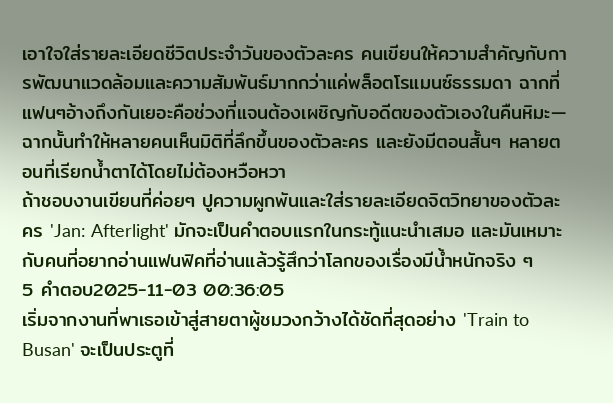เอาใจใส่รายละเอียดชีวิตประจำวันของตัวละคร คนเขียนให้ความสำคัญกับการพัฒนาแวดล้อมและความสัมพันธ์มากกว่าแค่พล็อตโรแมนซ์ธรรมดา ฉากที่แฟนๆอ้างถึงกันเยอะคือช่วงที่แจนต้องเผชิญกับอดีตของตัวเองในคืนหิมะ—ฉากนั้นทำให้หลายคนเห็นมิติที่ลึกขึ้นของตัวละคร และยังมีตอนสั้นๆ หลายตอนที่เรียกน้ำตาได้โดยไม่ต้องหวือหวา
ถ้าชอบงานเขียนที่ค่อยๆ ปูความผูกพันและใส่รายละเอียดจิตวิทยาของตัวละคร 'Jan: Afterlight' มักจะเป็นคำตอบแรกในกระทู้แนะนำเสมอ และมันเหมาะกับคนที่อยากอ่านแฟนฟิคที่อ่านแล้วรู้สึกว่าโลกของเรื่องมีน้ำหนักจริง ๆ
5 คำตอบ2025-11-03 00:36:05
เริ่มจากงานที่พาเธอเข้าสู่สายตาผู้ชมวงกว้างได้ชัดที่สุดอย่าง 'Train to Busan' จะเป็นประตูที่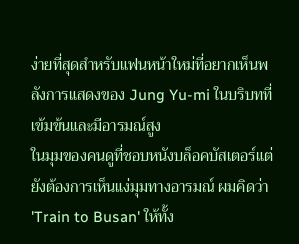ง่ายที่สุดสำหรับแฟนหน้าใหม่ที่อยากเห็นพลังการแสดงของ Jung Yu-mi ในบริบทที่เข้มข้นและมีอารมณ์สูง
ในมุมของคนดูที่ชอบหนังบล็อคบัสเตอร์แต่ยังต้องการเห็นแง่มุมทางอารมณ์ ผมคิดว่า 'Train to Busan' ให้ทั้ง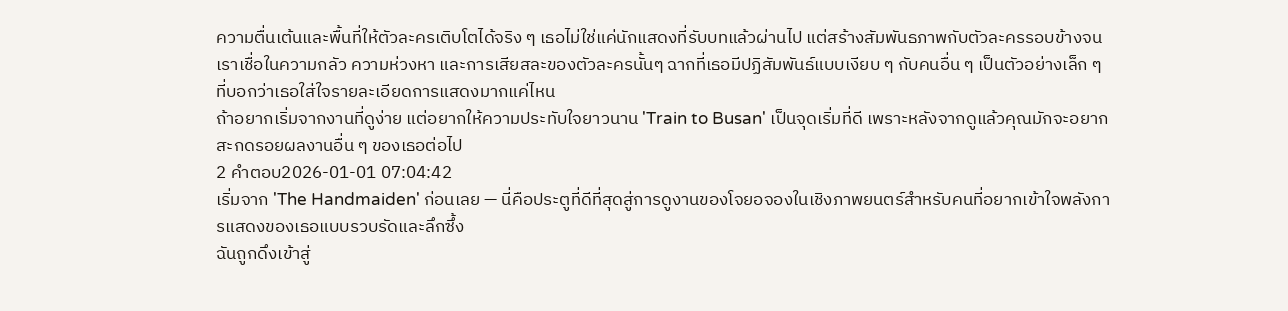ความตื่นเต้นและพื้นที่ให้ตัวละครเติบโตได้จริง ๆ เธอไม่ใช่แค่นักแสดงที่รับบทแล้วผ่านไป แต่สร้างสัมพันธภาพกับตัวละครรอบข้างจนเราเชื่อในความกลัว ความห่วงหา และการเสียสละของตัวละครนั้นๆ ฉากที่เธอมีปฏิสัมพันธ์แบบเงียบ ๆ กับคนอื่น ๆ เป็นตัวอย่างเล็ก ๆ ที่บอกว่าเธอใส่ใจรายละเอียดการแสดงมากแค่ไหน
ถ้าอยากเริ่มจากงานที่ดูง่าย แต่อยากให้ความประทับใจยาวนาน 'Train to Busan' เป็นจุดเริ่มที่ดี เพราะหลังจากดูแล้วคุณมักจะอยากสะกดรอยผลงานอื่น ๆ ของเธอต่อไป
2 คำตอบ2026-01-01 07:04:42
เริ่มจาก 'The Handmaiden' ก่อนเลย — นี่คือประตูที่ดีที่สุดสู่การดูงานของโจยอจองในเชิงภาพยนตร์สำหรับคนที่อยากเข้าใจพลังการแสดงของเธอแบบรวบรัดและลึกซึ้ง
ฉันถูกดึงเข้าสู่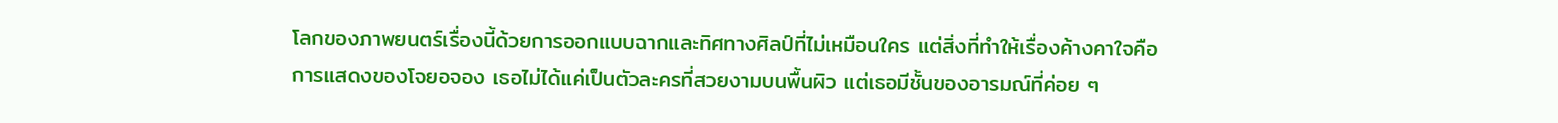โลกของภาพยนตร์เรื่องนี้ด้วยการออกแบบฉากและทิศทางศิลป์ที่ไม่เหมือนใคร แต่สิ่งที่ทำให้เรื่องค้างคาใจคือการแสดงของโจยอจอง เธอไม่ได้แค่เป็นตัวละครที่สวยงามบนพื้นผิว แต่เธอมีชั้นของอารมณ์ที่ค่อย ๆ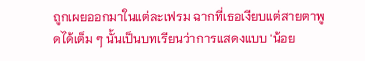ถูกเผยออกมาในแต่ละเฟรม ฉากที่เธอเงียบแต่สายตาพูดได้เต็ม ๆ นั้นเป็นบทเรียนว่าการแสดงแบบ 'น้อย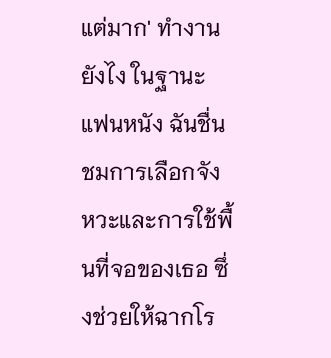แต่มาก' ทำงานยังไง ในฐานะแฟนหนัง ฉันชื่นชมการเลือกจังหวะและการใช้พื้นที่จอของเธอ ซึ่งช่วยให้ฉากโร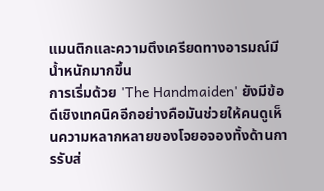แมนติกและความตึงเครียดทางอารมณ์มีน้ำหนักมากขึ้น
การเริ่มด้วย 'The Handmaiden' ยังมีข้อดีเชิงเทคนิคอีกอย่างคือมันช่วยให้คนดูเห็นความหลากหลายของโจยอจองทั้งด้านการรับส่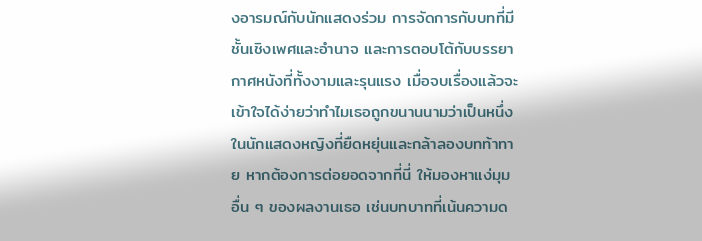งอารมณ์กับนักแสดงร่วม การจัดการกับบทที่มีชั้นเชิงเพศและอำนาจ และการตอบโต้กับบรรยากาศหนังที่ทั้งงามและรุนแรง เมื่อจบเรื่องแล้วจะเข้าใจได้ง่ายว่าทำไมเธอถูกขนานนามว่าเป็นหนึ่งในนักแสดงหญิงที่ยืดหยุ่นและกล้าลองบทท้าทาย หากต้องการต่อยอดจากที่นี่ ให้มองหาแง่มุมอื่น ๆ ของผลงานเธอ เช่นบทบาทที่เน้นความด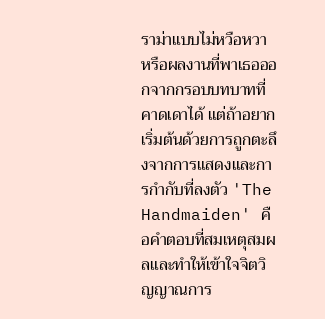ราม่าแบบไม่หวือหวา หรือผลงานที่พาเธอออกจากกรอบบทบาทที่คาดเดาได้ แต่ถ้าอยากเริ่มต้นด้วยการถูกตะลึงจากการแสดงและการกำกับที่ลงตัว 'The Handmaiden' คือคำตอบที่สมเหตุสมผลและทำให้เข้าใจจิตวิญญาณการ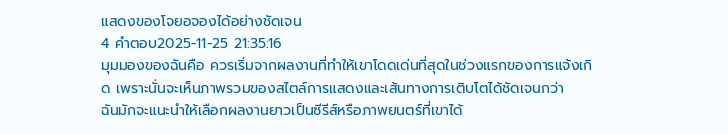แสดงของโจยอจองได้อย่างชัดเจน
4 คำตอบ2025-11-25 21:35:16
มุมมองของฉันคือ ควรเริ่มจากผลงานที่ทำให้เขาโดดเด่นที่สุดในช่วงแรกของการแจ้งเกิด เพราะนั่นจะเห็นภาพรวมของสไตล์การแสดงและเส้นทางการเติบโตได้ชัดเจนกว่า
ฉันมักจะแนะนำให้เลือกผลงานยาวเป็นซีรีส์หรือภาพยนตร์ที่เขาได้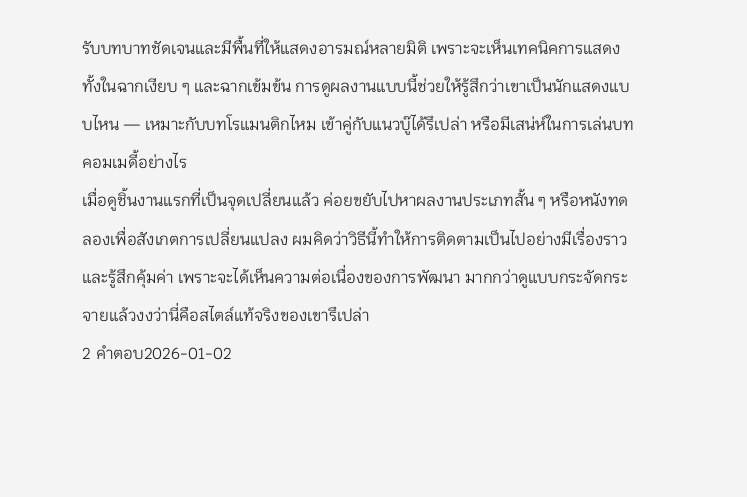รับบทบาทชัดเจนและมีพื้นที่ให้แสดงอารมณ์หลายมิติ เพราะจะเห็นเทคนิคการแสดงทั้งในฉากเงียบ ๆ และฉากเข้มข้น การดูผลงานแบบนี้ช่วยให้รู้สึกว่าเขาเป็นนักแสดงแบบไหน — เหมาะกับบทโรแมนติกไหม เข้าคู่กับแนวบู๊ได้รึเปล่า หรือมีเสน่ห์ในการเล่นบทคอมเมดี้อย่างไร
เมื่อดูชิ้นงานแรกที่เป็นจุดเปลี่ยนแล้ว ค่อยขยับไปหาผลงานประเภทสั้น ๆ หรือหนังทดลองเพื่อสังเกตการเปลี่ยนแปลง ผมคิดว่าวิธีนี้ทำให้การติดตามเป็นไปอย่างมีเรื่องราวและรู้สึกคุ้มค่า เพราะจะได้เห็นความต่อเนื่องของการพัฒนา มากกว่าดูแบบกระจัดกระจายแล้วงงว่านี่คือสไตล์แท้จริงของเขารึเปล่า
2 คำตอบ2026-01-02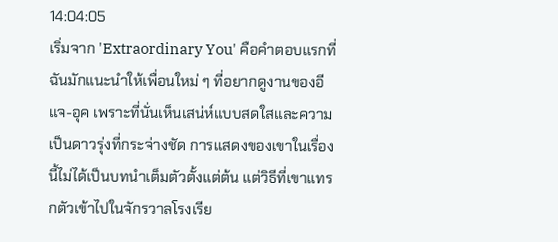14:04:05
เริ่มจาก 'Extraordinary You' คือคำตอบแรกที่ฉันมักแนะนำให้เพื่อนใหม่ ๆ ที่อยากดูงานของอี แจ-อุค เพราะที่นั่นเห็นเสน่ห์แบบสดใสและความเป็นดาวรุ่งที่กระจ่างชัด การแสดงของเขาในเรื่องนี้ไม่ได้เป็นบทนำเต็มตัวตั้งแต่ต้น แต่วิธีที่เขาแทรกตัวเข้าไปในจักรวาลโรงเรีย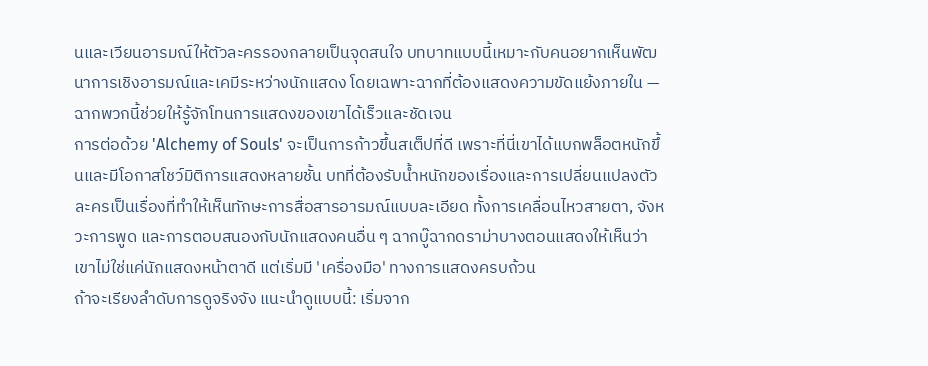นและเวียนอารมณ์ให้ตัวละครรองกลายเป็นจุดสนใจ บทบาทแบบนี้เหมาะกับคนอยากเห็นพัฒนาการเชิงอารมณ์และเคมีระหว่างนักแสดง โดยเฉพาะฉากที่ต้องแสดงความขัดแย้งภายใน — ฉากพวกนี้ช่วยให้รู้จักโทนการแสดงของเขาได้เร็วและชัดเจน
การต่อด้วย 'Alchemy of Souls' จะเป็นการก้าวขึ้นสเต็ปที่ดี เพราะที่นี่เขาได้แบกพล็อตหนักขึ้นและมีโอกาสโชว์มิติการแสดงหลายชั้น บทที่ต้องรับน้ำหนักของเรื่องและการเปลี่ยนแปลงตัวละครเป็นเรื่องที่ทำให้เห็นทักษะการสื่อสารอารมณ์แบบละเอียด ทั้งการเคลื่อนไหวสายตา, จังหวะการพูด และการตอบสนองกับนักแสดงคนอื่น ๆ ฉากบู๊ฉากดราม่าบางตอนแสดงให้เห็นว่าเขาไม่ใช่แค่นักแสดงหน้าตาดี แต่เริ่มมี 'เครื่องมือ' ทางการแสดงครบถ้วน
ถ้าจะเรียงลำดับการดูจริงจัง แนะนำดูแบบนี้: เริ่มจาก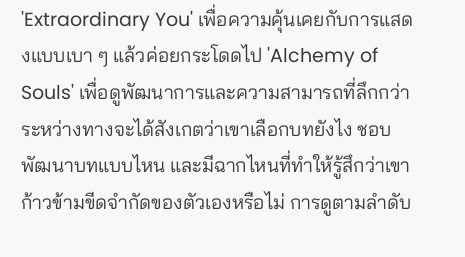'Extraordinary You' เพื่อความคุ้นเคยกับการแสดงแบบเบา ๆ แล้วค่อยกระโดดไป 'Alchemy of Souls' เพื่อดูพัฒนาการและความสามารถที่ลึกกว่า ระหว่างทางจะได้สังเกตว่าเขาเลือกบทยังไง ชอบพัฒนาบทแบบไหน และมีฉากไหนที่ทำให้รู้สึกว่าเขาก้าวข้ามขีดจำกัดของตัวเองหรือไม่ การดูตามลำดับ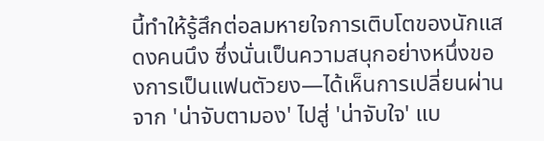นี้ทำให้รู้สึกต่อลมหายใจการเติบโตของนักแสดงคนนึง ซึ่งนั่นเป็นความสนุกอย่างหนึ่งของการเป็นแฟนตัวยง—ได้เห็นการเปลี่ยนผ่านจาก 'น่าจับตามอง' ไปสู่ 'น่าจับใจ' แบ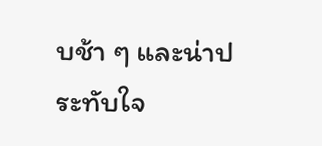บช้า ๆ และน่าประทับใจ